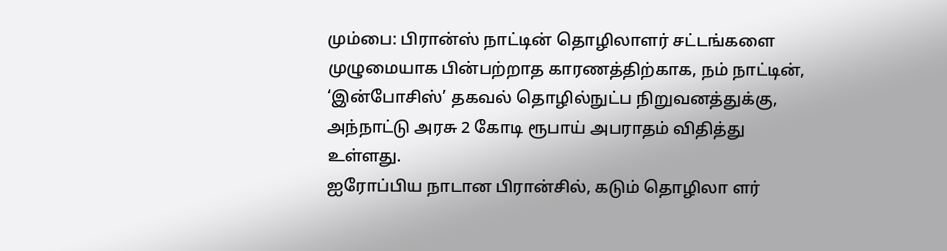மும்பை: பிரான்ஸ் நாட்டின் தொழிலாளர் சட்டங்களை முழுமையாக பின்பற்றாத காரணத்திற்காக, நம் நாட்டின், ‘இன்போசிஸ்’ தகவல் தொழில்நுட்ப நிறுவனத்துக்கு, அந்நாட்டு அரசு 2 கோடி ரூபாய் அபராதம் விதித்து உள்ளது.
ஐரோப்பிய நாடான பிரான்சில், கடும் தொழிலா ளர்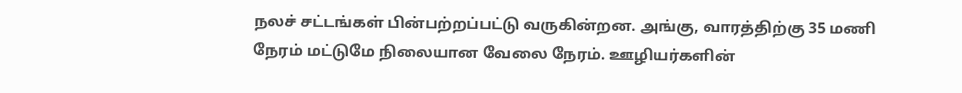நலச் சட்டங்கள் பின்பற்றப்பட்டு வருகின்றன. அங்கு, வாரத்திற்கு 35 மணி நேரம் மட்டுமே நிலையான வேலை நேரம். ஊழியர்களின்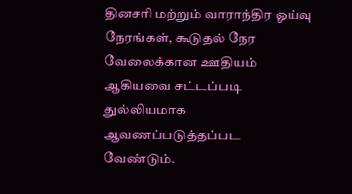தினசரி மற்றும் வாராந்திர ஓய்வு நேரங்கள், கூடுதல் நேர வேலைக்கான ஊதியம் ஆகியவை சட்டப்படி துல்லியமாக ஆவணப்படுத்தப்பட வேண்டும்.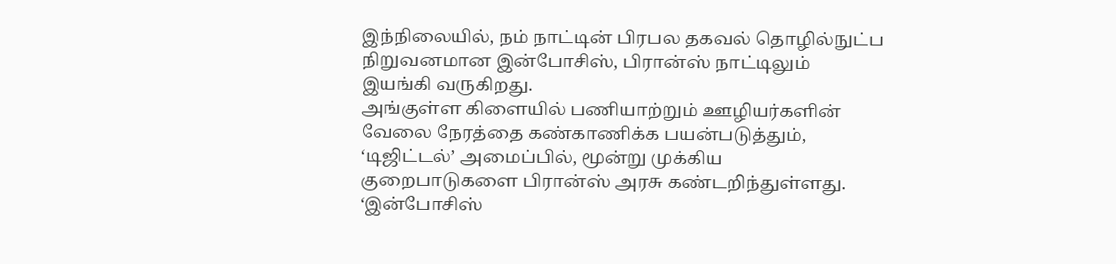இந்நிலையில், நம் நாட்டின் பிரபல தகவல் தொழில்நுட்ப நிறுவனமான இன்போசிஸ், பிரான்ஸ் நாட்டிலும் இயங்கி வருகிறது.
அங்குள்ள கிளையில் பணியாற்றும் ஊழியர்களின் வேலை நேரத்தை கண்காணிக்க பயன்படுத்தும், ‘டிஜிட்டல்’ அமைப்பில், மூன்று முக்கிய குறைபாடுகளை பிரான்ஸ் அரசு கண்டறிந்துள்ளது.
‘இன்போசிஸ்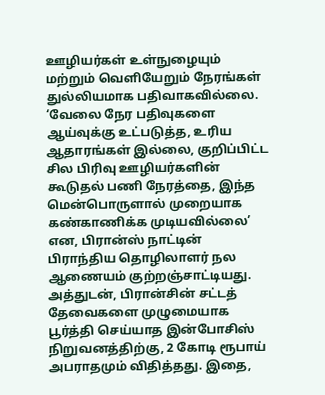ஊழியர்கள் உள்நுழையும் மற்றும் வெளியேறும் நேரங்கள் துல்லியமாக பதிவாகவில்லை. ‘வேலை நேர பதிவுகளை ஆய்வுக்கு உட்படுத்த, உரிய ஆதாரங்கள் இல்லை, குறிப்பிட்ட சில பிரிவு ஊழியர்களின் கூடுதல் பணி நேரத்தை, இந்த மென்பொருளால் முறையாக கண்காணிக்க முடியவில்லை’ என, பிரான்ஸ் நாட்டின் பிராந்திய தொழிலாளர் நல ஆணையம் குற்றஞ்சாட்டியது.
அத்துடன், பிரான்சின் சட்டத் தேவைகளை முழுமையாக பூர்த்தி செய்யாத இன்போசிஸ் நிறுவனத்திற்கு, 2 கோடி ரூபாய் அபராதமும் விதித்தது. இதை,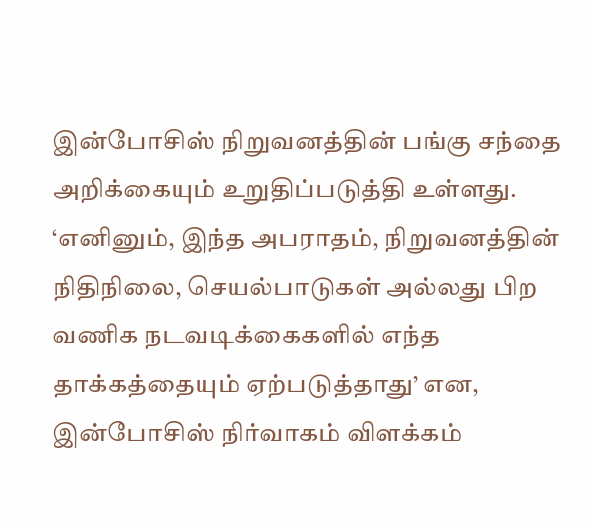இன்போசிஸ் நிறுவனத்தின் பங்கு சந்தை அறிக்கையும் உறுதிப்படுத்தி உள்ளது.
‘எனினும், இந்த அபராதம், நிறுவனத்தின் நிதிநிலை, செயல்பாடுகள் அல்லது பிற வணிக நடவடிக்கைகளில் எந்த தாக்கத்தையும் ஏற்படுத்தாது’ என, இன்போசிஸ் நிர்வாகம் விளக்கம்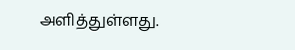அளித்துள்ளது.